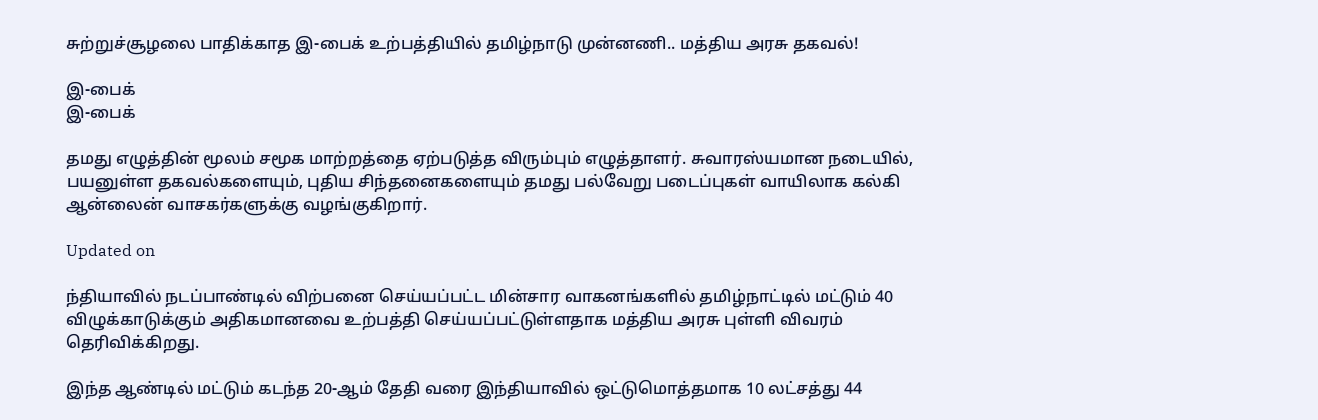சுற்றுச்சூழலை பாதிக்காத இ-பைக் உற்பத்தியில் தமிழ்நாடு முன்னணி.. மத்திய அரசு தகவல்!

இ-பைக்
இ-பைக்

தமது எழுத்தின் மூலம் சமூக மாற்றத்தை ஏற்படுத்த விரும்பும் எழுத்தாளர். சுவாரஸ்யமான நடையில், பயனுள்ள தகவல்களையும், புதிய சிந்தனைகளையும் தமது பல்வேறு படைப்புகள் வாயிலாக கல்கி ஆன்லைன் வாசகர்களுக்கு வழங்குகிறார்.

Updated on

ந்தியாவில் நடப்பாண்டில் விற்பனை செய்யப்பட்ட மின்சார வாகனங்களில் தமிழ்நாட்டில் மட்டும் 40 விழுக்காடுக்கும் அதிகமானவை உற்பத்தி செய்யப்பட்டுள்ளதாக மத்திய அரசு புள்ளி விவரம் தெரிவிக்கிறது.

இந்த ஆண்டில் மட்டும் கடந்த 20-ஆம் தேதி வரை இந்தியாவில் ஒட்டுமொத்தமாக 10 லட்சத்து 44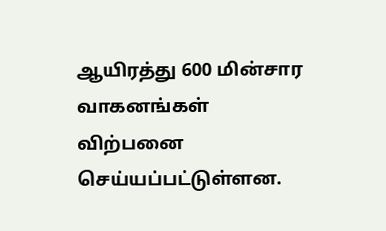ஆயிரத்து 600 மின்சார வாகனங்கள் விற்பனை செய்யப்பட்டுள்ளன.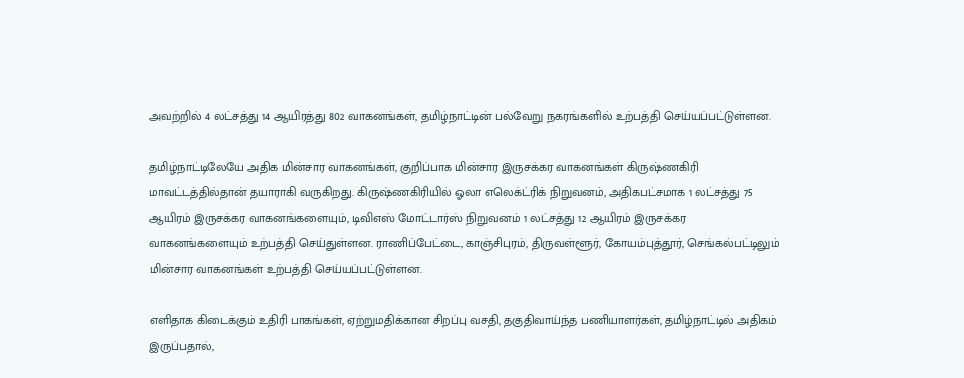அவற்றில் 4 லட்சத்து 14 ஆயிரத்து 802 வாகனங்கள், தமிழ்நாட்டின் பல்வேறு நகரங்களில் உற்பத்தி செய்யப்பட்டுள்ளன.

தமிழ்நாட்டிலேயே அதிக மின்சார வாகனங்கள், குறிப்பாக மின்சார இருசக்கர வாகனங்கள் கிருஷ்ணகிரி மாவட்டத்தில்தான் தயாராகி வருகிறது. கிருஷ்ணகிரியில் ஓலா எலெக்ட்ரிக் நிறுவனம், அதிகபட்சமாக 1 லட்சத்து 75 ஆயிரம் இருசக்கர வாகனங்களையும், டிவிஎஸ் மோட்டார்ஸ் நிறுவனம் 1 லட்சத்து 12 ஆயிரம் இருசக்கர வாகனங்களையும் உற்பத்தி செய்துள்ளன. ராணிப்பேட்டை, காஞ்சிபுரம், திருவள்ளூர், கோயம்புத்தூர், செங்கல்பட்டிலும் மின்சார வாகனங்கள் உற்பத்தி செய்யப்பட்டுள்ளன.

எளிதாக கிடைக்கும் உதிரி பாகங்கள், ஏற்றுமதிக்கான சிறப்பு வசதி, தகுதிவாய்ந்த பணியாளர்கள், தமிழ்நாட்டில் அதிகம் இருப்பதால்,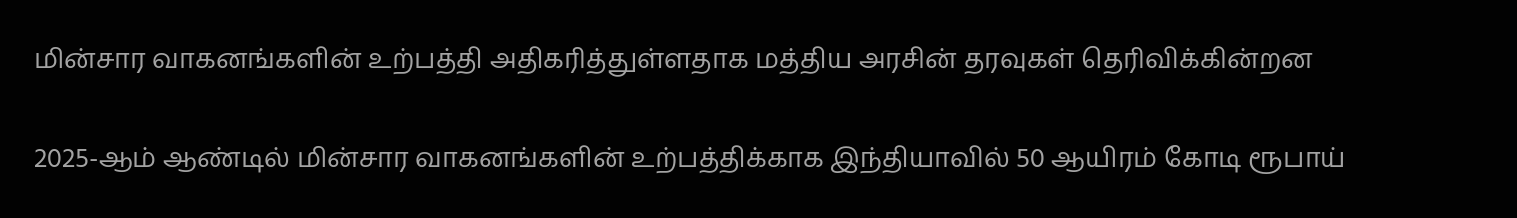மின்சார வாகனங்களின் உற்பத்தி அதிகரித்துள்ளதாக மத்திய அரசின் தரவுகள் தெரிவிக்கின்றன

2025-ஆம் ஆண்டில் மின்சார வாகனங்களின் உற்பத்திக்காக இந்தியாவில் 50 ஆயிரம் கோடி ரூபாய்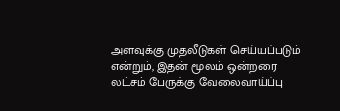அளவுக்கு முதலீடுகள் செய்யப்படும் என்றும், இதன் மூலம் ஒன்றரை லட்சம் பேருக்கு வேலைவாய்ப்பு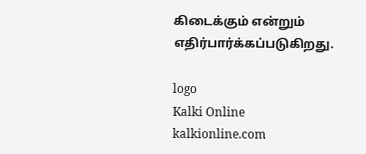கிடைக்கும் என்றும் எதிர்பார்க்கப்படுகிறது.

logo
Kalki Online
kalkionline.com